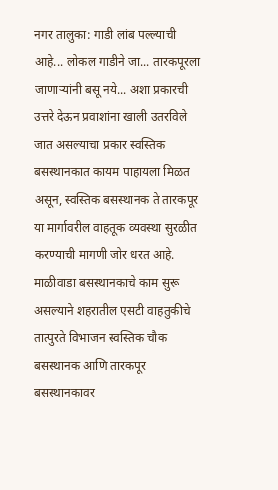नगर तालुका: गाडी लांब पल्ल्याची आहे... लोकल गाडीने जा... तारकपूरला जाणाऱ्यांनी बसू नये... अशा प्रकारची उत्तरे देऊन प्रवाशांना खाली उतरविले जात असल्याचा प्रकार स्वस्तिक बसस्थानकात कायम पाहायला मिळत असून, स्वस्तिक बसस्थानक ते तारकपूर या मार्गावरील वाहतूक व्यवस्था सुरळीत करण्याची मागणी जोर धरत आहे.
माळीवाडा बसस्थानकाचे काम सुरू असल्याने शहरातील एसटी वाहतुकीचे तात्पुरते विभाजन स्वस्तिक चौक बसस्थानक आणि तारकपूर बसस्थानकावर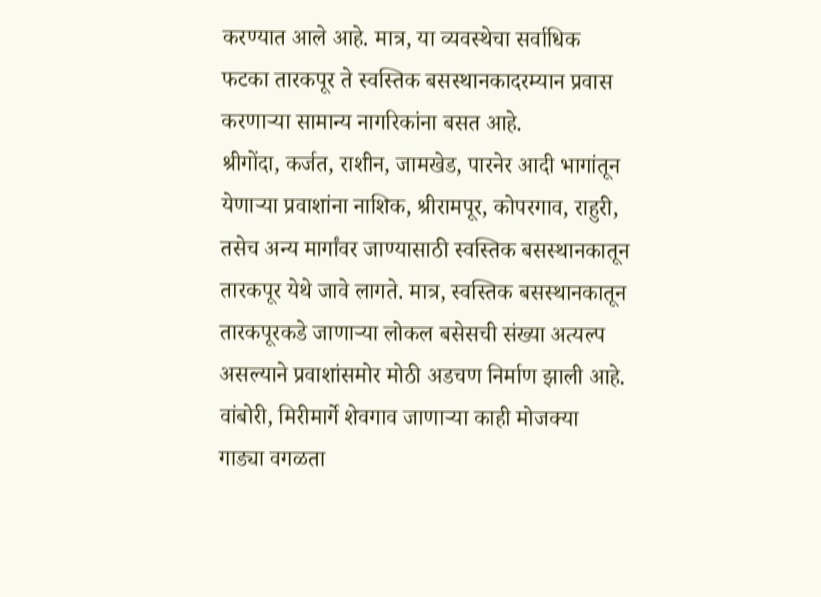करण्यात आले आहे. मात्र, या व्यवस्थेचा सर्वाधिक फटका तारकपूर ते स्वस्तिक बसस्थानकादरम्यान प्रवास करणाऱ्या सामान्य नागरिकांना बसत आहे.
श्रीगोंदा, कर्जत, राशीन, जामखेड, पारनेर आदी भागांतून येणाऱ्या प्रवाशांना नाशिक, श्रीरामपूर, कोपरगाव, राहुरी, तसेच अन्य मार्गांवर जाण्यासाठी स्वस्तिक बसस्थानकातून तारकपूर येथे जावे लागते. मात्र, स्वस्तिक बसस्थानकातून तारकपूरकडे जाणाऱ्या लोकल बसेसची संख्या अत्यल्प असल्याने प्रवाशांसमोर मोठी अडचण निर्माण झाली आहे.
वांबोरी, मिरीमार्गे शेवगाव जाणाऱ्या काही मोजक्या गाड्या वगळता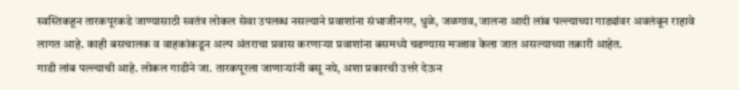स्वस्तिकहून तारकपूरकडे जाण्यासाठी स्वतंत्र लोकल सेवा उपलब्ध नसल्याने प्रवाशांना संभाजीनगर, धुळे, जळगाव, जालना आदी लांब पल्ल्याच्या गाड्यांवर अवलंबून राहावे लागत आहे. काही बसचालक व वाहकांकडून अल्प अंतराचा प्रवास करणाऱ्या प्रवाशांना बसमध्ये चढण्यास मज्जाव केला जात असल्याच्या तक्रारी आहेत.
गाडी लांब पल्ल्याची आहे. लोकल गाडीने जा. तारकपूरला जाणाऱ्यांनी बसू नये, अशा प्रकारची उत्तरे देऊन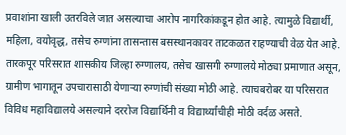प्रवाशांना खाली उतरविले जात असल्याचा आरोप नागरिकांकडून होत आहे. त्यामुळे विद्यार्थी, महिला, वयोवृद्ध, तसेच रुग्णांना तासन्तास बसस्थानकावर ताटकळत राहण्याची वेळ येत आहे.
तारकपूर परिसरात शासकीय जिल्हा रुग्णालय, तसेच खासगी रुग्णालये मोठ्या प्रमाणात असून, ग्रामीण भागातून उपचारासाठी येणाऱ्या रुग्णांची संख्या मोठी आहे. त्याचबरोबर या परिसरात विविध महाविद्यालये असल्याने दररोज विद्यार्थिनी व विद्यार्थ्यांचीही मोठी वर्दळ असते.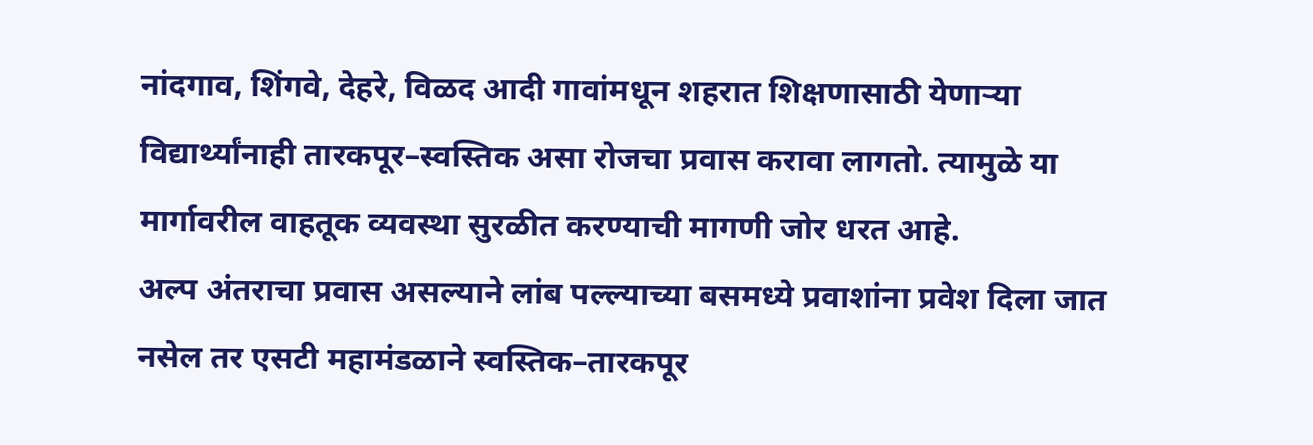नांदगाव, शिंगवे, देहरे, विळद आदी गावांमधून शहरात शिक्षणासाठी येणाऱ्या विद्यार्थ्यांनाही तारकपूर–स्वस्तिक असा रोजचा प्रवास करावा लागतो. त्यामुळे या मार्गावरील वाहतूक व्यवस्था सुरळीत करण्याची मागणी जोर धरत आहे.
अल्प अंतराचा प्रवास असल्याने लांब पल्ल्याच्या बसमध्ये प्रवाशांना प्रवेश दिला जात नसेल तर एसटी महामंडळाने स्वस्तिक–तारकपूर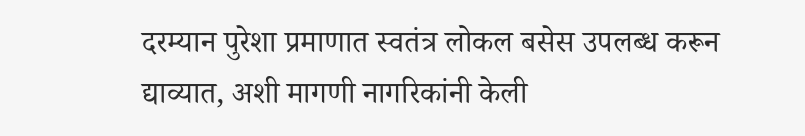दरम्यान पुरेशा प्रमाणात स्वतंत्र लोकल बसेस उपलब्ध करून द्याव्यात, अशी मागणी नागरिकांनी केली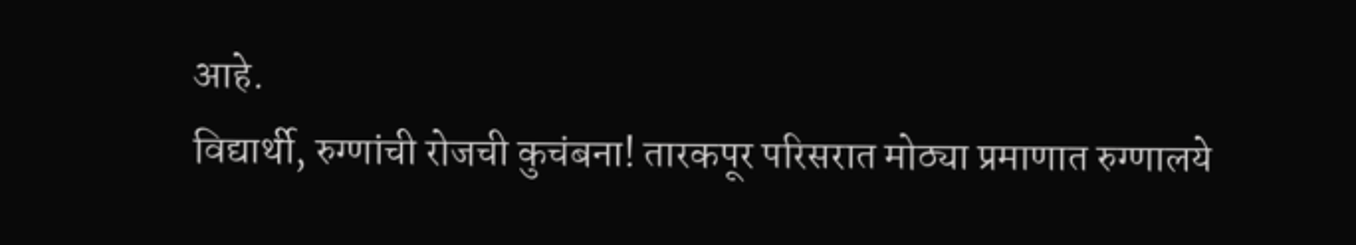आहे.
विद्यार्थी, रुग्णांची रोजची कुचंबना! तारकपूर परिसरात मोठ्या प्रमाणात रुग्णालये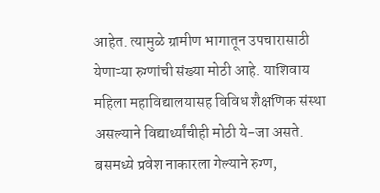आहेत. त्यामुळे ग्रामीण भागातून उपचारासाठी येणाऱ्या रुग्णांची संख्या मोठी आहे. याशिवाय महिला महाविद्यालयासह विविध शैक्षणिक संस्था असल्याने विद्यार्थ्यांचीही मोठी ये-जा असते. बसमध्ये प्रवेश नाकारला गेल्याने रुग्ण,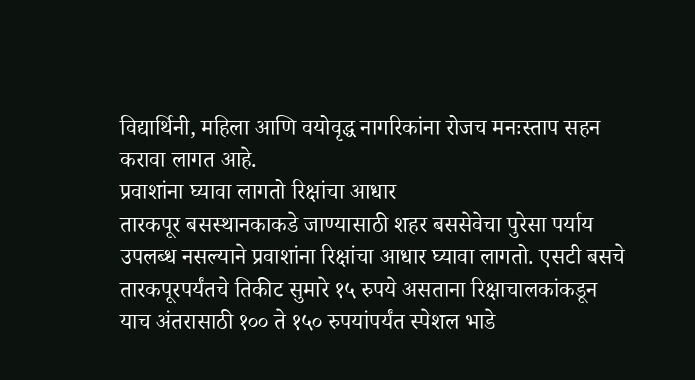विद्यार्थिनी, महिला आणि वयोवृद्ध नागरिकांना रोजच मनःस्ताप सहन करावा लागत आहे.
प्रवाशांना घ्यावा लागतो रिक्षांचा आधार
तारकपूर बसस्थानकाकडे जाण्यासाठी शहर बससेवेचा पुरेसा पर्याय उपलब्ध नसल्याने प्रवाशांना रिक्षांचा आधार घ्यावा लागतो. एसटी बसचे तारकपूरपर्यंतचे तिकीट सुमारे १५ रुपये असताना रिक्षाचालकांकडून याच अंतरासाठी १०० ते १५० रुपयांपर्यंत स्पेशल भाडे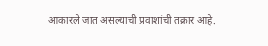आकारले जात असल्याची प्रवाशांची तक्रार आहे.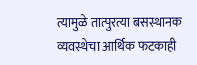त्यामुळे तात्पुरत्या बसस्थानक व्यवस्थेचा आर्थिक फटकाही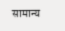सामान्य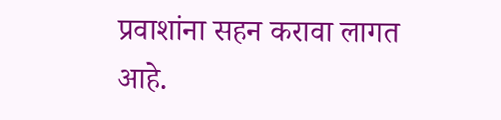प्रवाशांना सहन करावा लागत आहे.